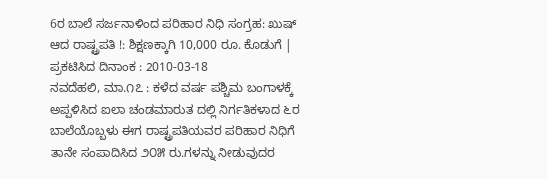6ರ ಬಾಲೆ ಸರ್ಜನಾಳಿಂದ ಪರಿಹಾರ ನಿಧಿ ಸಂಗ್ರಹ: ಖುಷ್ ಆದ ರಾಷ್ಟ್ರಪತಿ !: ಶಿಕ್ಷಣಕ್ಕಾಗಿ 10,000 ರೂ. ಕೊಡುಗೆ |
ಪ್ರಕಟಿಸಿದ ದಿನಾಂಕ : 2010-03-18
ನವದೆಹಲಿ, ಮಾ.೧೭ : ಕಳೆದ ವರ್ಷ ಪಶ್ಚಿಮ ಬಂಗಾಳಕ್ಕೆ ಅಪ್ಪಳಿಸಿದ ಐಲಾ ಚಂಡಮಾರುತ ದಲ್ಲಿ ನಿರ್ಗತಿಕಳಾದ ೬ರ ಬಾಲೆಯೊಬ್ಬಳು ಈಗ ರಾಷ್ಟ್ರಪತಿಯವರ ಪರಿಹಾರ ನಿಧಿಗೆ ತಾನೇ ಸಂಪಾದಿಸಿದ ೨೦೫ ರು.ಗಳನ್ನು ನೀಡುವುದರ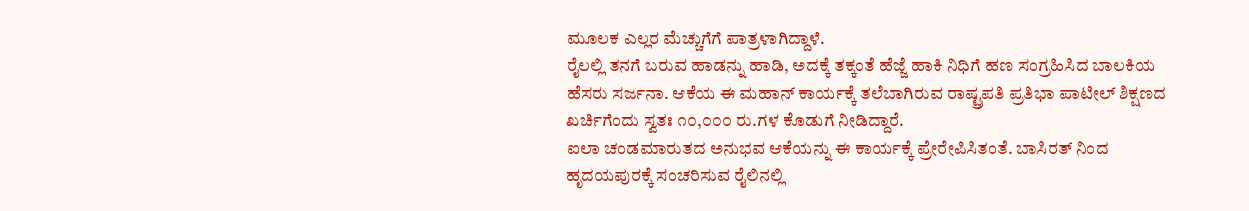ಮೂಲಕ ಎಲ್ಲರ ಮೆಚ್ಚುಗೆಗೆ ಪಾತ್ರಳಾಗಿದ್ದಾಳೆ.
ರೈಲಲ್ಲಿ ತನಗೆ ಬರುವ ಹಾಡನ್ನು ಹಾಡಿ, ಅದಕ್ಕೆ ತಕ್ಕಂತೆ ಹೆಜ್ಜೆ ಹಾಕಿ ನಿಧಿಗೆ ಹಣ ಸಂಗ್ರಹಿಸಿದ ಬಾಲಕಿಯ ಹೆಸರು ಸರ್ಜನಾ. ಆಕೆಯ ಈ ಮಹಾನ್ ಕಾರ್ಯಕ್ಕೆ ತಲೆಬಾಗಿರುವ ರಾಷ್ಟ್ರಪತಿ ಪ್ರತಿಭಾ ಪಾಟೀಲ್ ಶಿಕ್ಷಣದ ಖರ್ಚಿಗೆಂದು ಸ್ವತಃ ೧೦,೦೦೦ ರು.ಗಳ ಕೊಡುಗೆ ನೀಡಿದ್ದಾರೆ.
ಐಲಾ ಚಂಡಮಾರುತದ ಅನುಭವ ಆಕೆಯನ್ನು ಈ ಕಾರ್ಯಕ್ಕೆ ಪ್ರೇರೇಪಿಸಿತಂತೆ. ಬಾಸಿರತ್ ನಿಂದ ಹೃದಯಪುರಕ್ಕೆ ಸಂಚರಿಸುವ ರೈಲಿನಲ್ಲಿ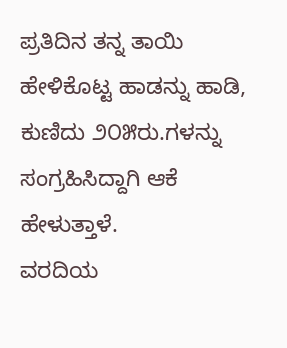ಪ್ರತಿದಿನ ತನ್ನ ತಾಯಿ ಹೇಳಿಕೊಟ್ಟ ಹಾಡನ್ನು ಹಾಡಿ, ಕುಣಿದು ೨೦೫ರು.ಗಳನ್ನು ಸಂಗ್ರಹಿಸಿದ್ದಾಗಿ ಆಕೆ ಹೇಳುತ್ತಾಳೆ.
ವರದಿಯ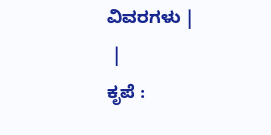ವಿವರಗಳು |
 |
ಕೃಪೆ :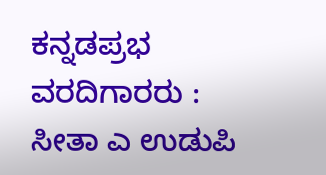ಕನ್ನಡಪ್ರಭ ವರದಿಗಾರರು : ಸೀತಾ ಎ ಉಡುಪಿ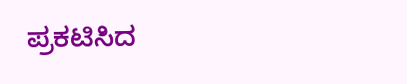ಪ್ರಕಟಿಸಿದ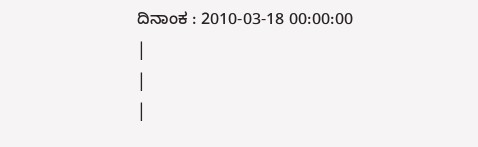ದಿನಾಂಕ : 2010-03-18 00:00:00
|
|
|